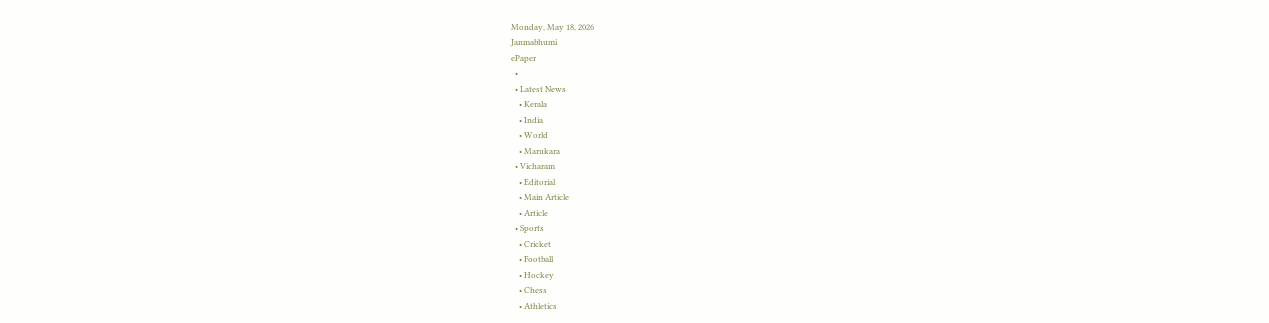Monday, May 18, 2026
Janmabhumi
ePaper
  •
  • Latest News
    • Kerala
    • India
    • World
    • Marukara
  • Vicharam
    • Editorial
    • Main Article
    • Article
  • Sports
    • Cricket
    • Football
    • Hockey
    • Chess
    • Athletics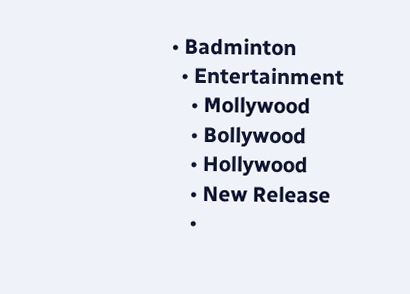• Badminton
  • Entertainment
    • Mollywood
    • Bollywood
    • Hollywood
    • New Release
    •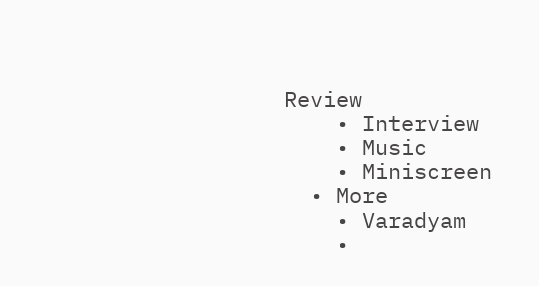Review
    • Interview
    • Music
    • Miniscreen
  • More
    • Varadyam
    •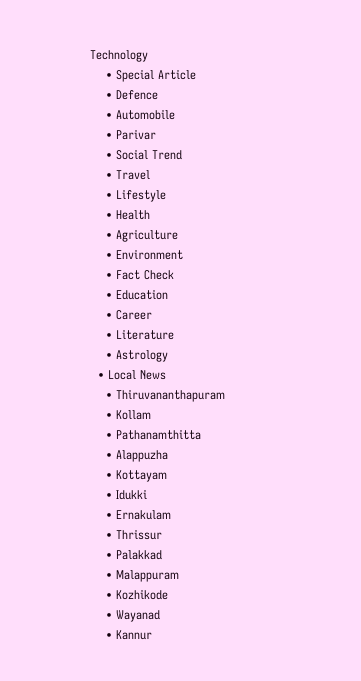Technology
    • Special Article
    • Defence
    • Automobile
    • Parivar
    • Social Trend
    • Travel
    • Lifestyle
    • Health
    • Agriculture
    • Environment
    • Fact Check
    • Education
    • Career
    • Literature
    • Astrology
  • Local News
    • Thiruvananthapuram
    • Kollam
    • Pathanamthitta
    • Alappuzha
    • Kottayam
    • Idukki
    • Ernakulam
    • Thrissur
    • Palakkad
    • Malappuram
    • Kozhikode
    • Wayanad
    • Kannur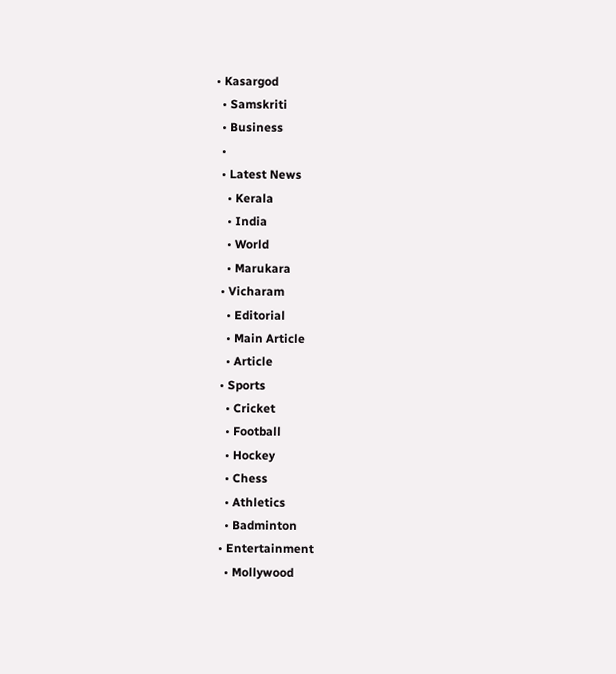• Kasargod
  • Samskriti
  • Business
  •
  • Latest News
    • Kerala
    • India
    • World
    • Marukara
  • Vicharam
    • Editorial
    • Main Article
    • Article
  • Sports
    • Cricket
    • Football
    • Hockey
    • Chess
    • Athletics
    • Badminton
  • Entertainment
    • Mollywood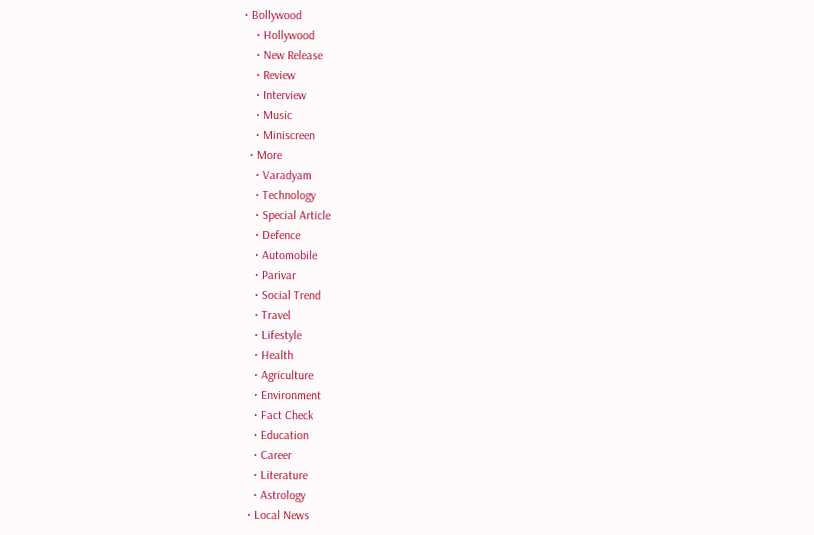• Bollywood
    • Hollywood
    • New Release
    • Review
    • Interview
    • Music
    • Miniscreen
  • More
    • Varadyam
    • Technology
    • Special Article
    • Defence
    • Automobile
    • Parivar
    • Social Trend
    • Travel
    • Lifestyle
    • Health
    • Agriculture
    • Environment
    • Fact Check
    • Education
    • Career
    • Literature
    • Astrology
  • Local News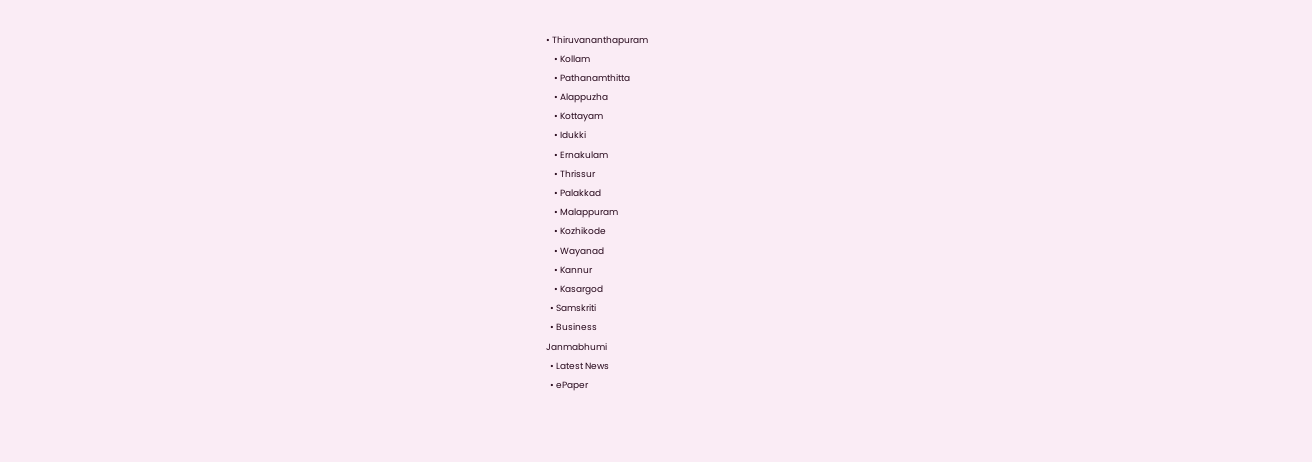• Thiruvananthapuram
    • Kollam
    • Pathanamthitta
    • Alappuzha
    • Kottayam
    • Idukki
    • Ernakulam
    • Thrissur
    • Palakkad
    • Malappuram
    • Kozhikode
    • Wayanad
    • Kannur
    • Kasargod
  • Samskriti
  • Business
Janmabhumi
  • Latest News
  • ePaper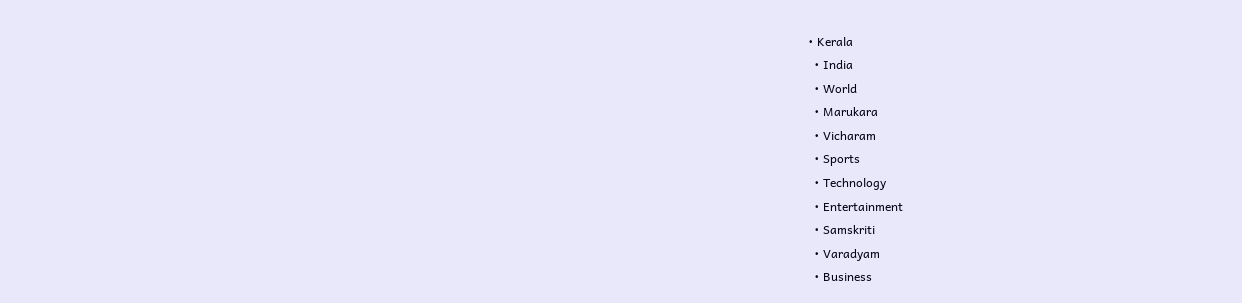• Kerala
  • India
  • World
  • Marukara
  • Vicharam
  • Sports
  • Technology
  • Entertainment
  • Samskriti
  • Varadyam
  • Business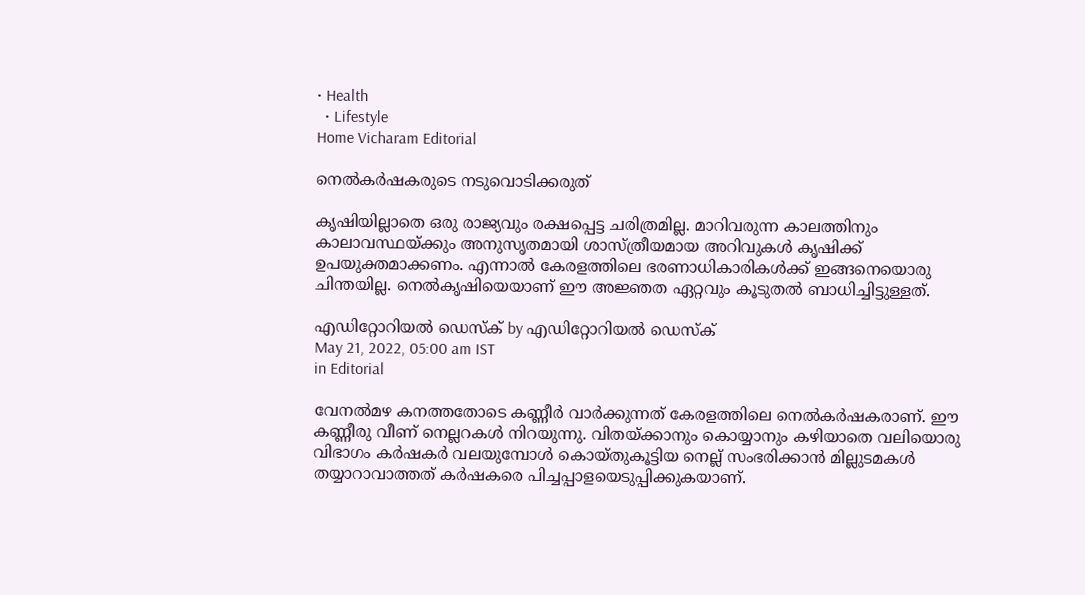• Health
  • Lifestyle
Home Vicharam Editorial

നെല്‍കര്‍ഷകരുടെ നടുവൊടിക്കരുത്

കൃഷിയില്ലാതെ ഒരു രാജ്യവും രക്ഷപ്പെട്ട ചരിത്രമില്ല. മാറിവരുന്ന കാലത്തിനും കാലാവസ്ഥയ്‌ക്കും അനുസൃതമായി ശാസ്ത്രീയമായ അറിവുകള്‍ കൃഷിക്ക് ഉപയുക്തമാക്കണം. എന്നാല്‍ കേരളത്തിലെ ഭരണാധികാരികള്‍ക്ക് ഇങ്ങനെയൊരു ചിന്തയില്ല. നെല്‍കൃഷിയെയാണ് ഈ അജ്ഞത ഏറ്റവും കൂടുതല്‍ ബാധിച്ചിട്ടുള്ളത്.

എഡിറ്റോറിയൽ ഡെസ്ക് by എഡിറ്റോറിയൽ ഡെസ്ക്
May 21, 2022, 05:00 am IST
in Editorial

വേനല്‍മഴ കനത്തതോടെ കണ്ണീര്‍ വാര്‍ക്കുന്നത് കേരളത്തിലെ നെല്‍കര്‍ഷകരാണ്. ഈ കണ്ണീരു വീണ് നെല്ലറകള്‍ നിറയുന്നു. വിതയ്‌ക്കാനും കൊയ്യാനും കഴിയാതെ വലിയൊരു വിഭാഗം കര്‍ഷകര്‍ വലയുമ്പോള്‍ കൊയ്തുകൂട്ടിയ നെല്ല് സംഭരിക്കാന്‍ മില്ലുടമകള്‍ തയ്യാറാവാത്തത് കര്‍ഷകരെ പിച്ചപ്പാളയെടുപ്പിക്കുകയാണ്.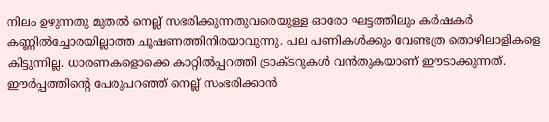നിലം ഉഴുന്നതു മുതല്‍ നെല്ല് സഭരിക്കുന്നതുവരെയുള്ള ഓരോ ഘട്ടത്തിലും കര്‍ഷകര്‍ കണ്ണില്‍ച്ചോരയില്ലാത്ത ചൂഷണത്തിനിരയാവുന്നു. പല പണികള്‍ക്കും വേണ്ടത്ര തൊഴിലാളികളെ കിട്ടുന്നില്ല. ധാരണകളൊക്കെ കാറ്റില്‍പ്പറത്തി ട്രാക്ടറുകള്‍ വന്‍തുകയാണ് ഈടാക്കുന്നത്. ഈര്‍പ്പത്തിന്റെ പേരുപറഞ്ഞ് നെല്ല് സംഭരിക്കാന്‍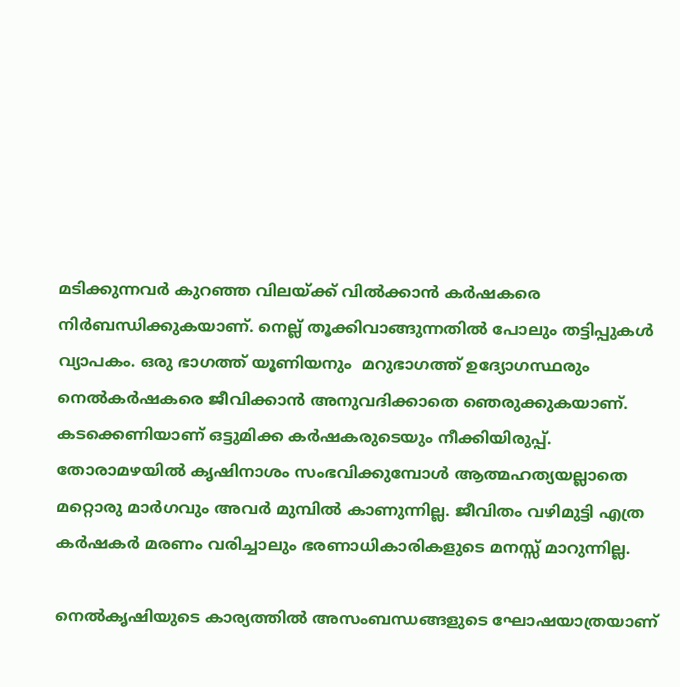മടിക്കുന്നവര്‍ കുറഞ്ഞ വിലയ്‌ക്ക് വില്‍ക്കാന്‍ കര്‍ഷകരെ നിര്‍ബന്ധിക്കുകയാണ്. നെല്ല് തൂക്കിവാങ്ങുന്നതില്‍ പോലും തട്ടിപ്പുകള്‍ വ്യാപകം. ഒരു ഭാഗത്ത് യൂണിയനും  മറുഭാഗത്ത് ഉദ്യോഗസ്ഥരും നെല്‍കര്‍ഷകരെ ജീവിക്കാന്‍ അനുവദിക്കാതെ ഞെരുക്കുകയാണ്. കടക്കെണിയാണ് ഒട്ടുമിക്ക കര്‍ഷകരുടെയും നീക്കിയിരുപ്പ്. തോരാമഴയില്‍ കൃഷിനാശം സംഭവിക്കുമ്പോള്‍ ആത്മഹത്യയല്ലാതെ മറ്റൊരു മാര്‍ഗവും അവര്‍ മുമ്പില്‍ കാണുന്നില്ല. ജീവിതം വഴിമുട്ടി എത്ര കര്‍ഷകര്‍ മരണം വരിച്ചാലും ഭരണാധികാരികളുടെ മനസ്സ് മാറുന്നില്ല.

നെല്‍കൃഷിയുടെ കാര്യത്തില്‍ അസംബന്ധങ്ങളുടെ ഘോഷയാത്രയാണ്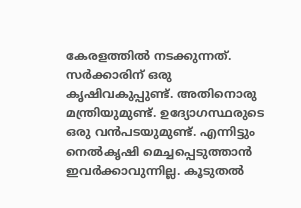കേരളത്തില്‍ നടക്കുന്നത്. സര്‍ക്കാരിന് ഒരു കൃഷിവകുപ്പുണ്ട്. അതിനൊരു മന്ത്രിയുമുണ്ട്. ഉദ്യോഗസ്ഥരുടെ ഒരു വന്‍പടയുമുണ്ട്. എന്നിട്ടും നെല്‍കൃഷി മെച്ചപ്പെടുത്താന്‍ ഇവര്‍ക്കാവുന്നില്ല. കൂടുതല്‍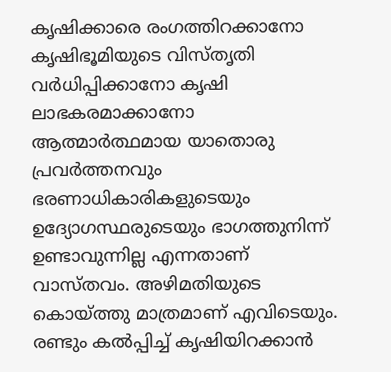കൃഷിക്കാരെ രംഗത്തിറക്കാനോ കൃഷിഭൂമിയുടെ വിസ്തൃതി വര്‍ധിപ്പിക്കാനോ കൃഷി ലാഭകരമാക്കാനോ ആത്മാര്‍ത്ഥമായ യാതൊരു പ്രവര്‍ത്തനവും ഭരണാധികാരികളുടെയും ഉദ്യോഗസ്ഥരുടെയും ഭാഗത്തുനിന്ന് ഉണ്ടാവുന്നില്ല എന്നതാണ് വാസ്തവം. അഴിമതിയുടെ കൊയ്‌ത്തു മാത്രമാണ് എവിടെയും. രണ്ടും കല്‍പ്പിച്ച് കൃഷിയിറക്കാന്‍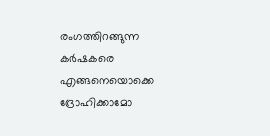രംഗത്തിറങ്ങുന്ന കര്‍ഷകരെ എങ്ങനെയൊക്കെ ദ്രോഹിക്കാമോ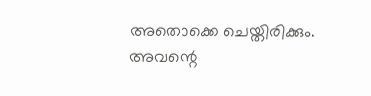അതൊക്കെ ചെയ്തിരിക്കും. അവന്റെ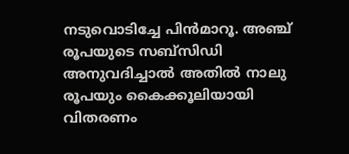നടുവൊടിച്ചേ പിന്‍മാറൂ. അഞ്ച് രൂപയുടെ സബ്‌സിഡി അനുവദിച്ചാല്‍ അതില്‍ നാലു രൂപയും കൈക്കൂലിയായി വിതരണം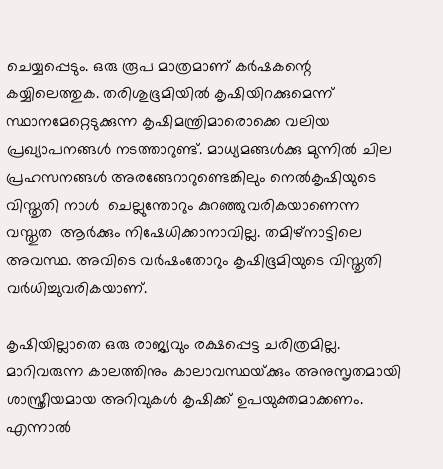ചെയ്യപ്പെടും. ഒരു രൂപ മാത്രമാണ് കര്‍ഷകന്റെ കയ്യിലെത്തുക. തരിശുഭൂമിയില്‍ കൃഷിയിറക്കുമെന്ന് സ്ഥാനമേറ്റെടുക്കുന്ന കൃഷിമന്ത്രിമാരൊക്കെ വലിയ പ്രഖ്യാപനങ്ങള്‍ നടത്താറുണ്ട്. മാധ്യമങ്ങള്‍ക്കു മുന്നില്‍ ചില പ്രഹസനങ്ങള്‍ അരങ്ങേറാറുണ്ടെങ്കിലും നെല്‍കൃഷിയുടെ വിസ്തൃതി നാള്‍  ചെല്ലുന്തോറും കുറഞ്ഞുവരികയാണെന്ന വസ്തുത  ആര്‍ക്കും നിഷേധിക്കാനാവില്ല. തമിഴ്‌നാട്ടിലെ അവസ്ഥ. അവിടെ വര്‍ഷംതോറും കൃഷിഭൂമിയുടെ വിസ്തൃതി വര്‍ധിച്ചുവരികയാണ്.

കൃഷിയില്ലാതെ ഒരു രാജ്യവും രക്ഷപ്പെട്ട ചരിത്രമില്ല. മാറിവരുന്ന കാലത്തിനും കാലാവസ്ഥയ്‌ക്കും അനുസൃതമായി ശാസ്ത്രീയമായ അറിവുകള്‍ കൃഷിക്ക് ഉപയുക്തമാക്കണം. എന്നാല്‍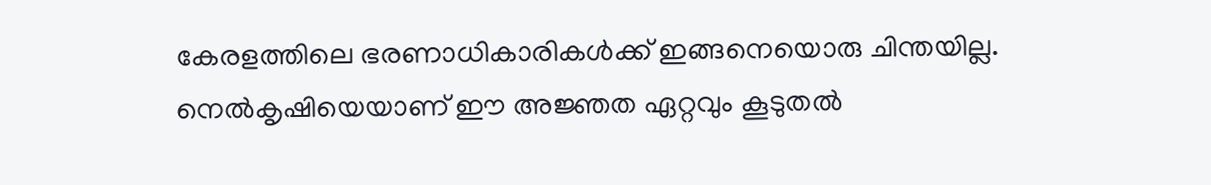കേരളത്തിലെ ഭരണാധികാരികള്‍ക്ക് ഇങ്ങനെയൊരു ചിന്തയില്ല. നെല്‍കൃഷിയെയാണ് ഈ അജ്ഞത ഏറ്റവും കൂടുതല്‍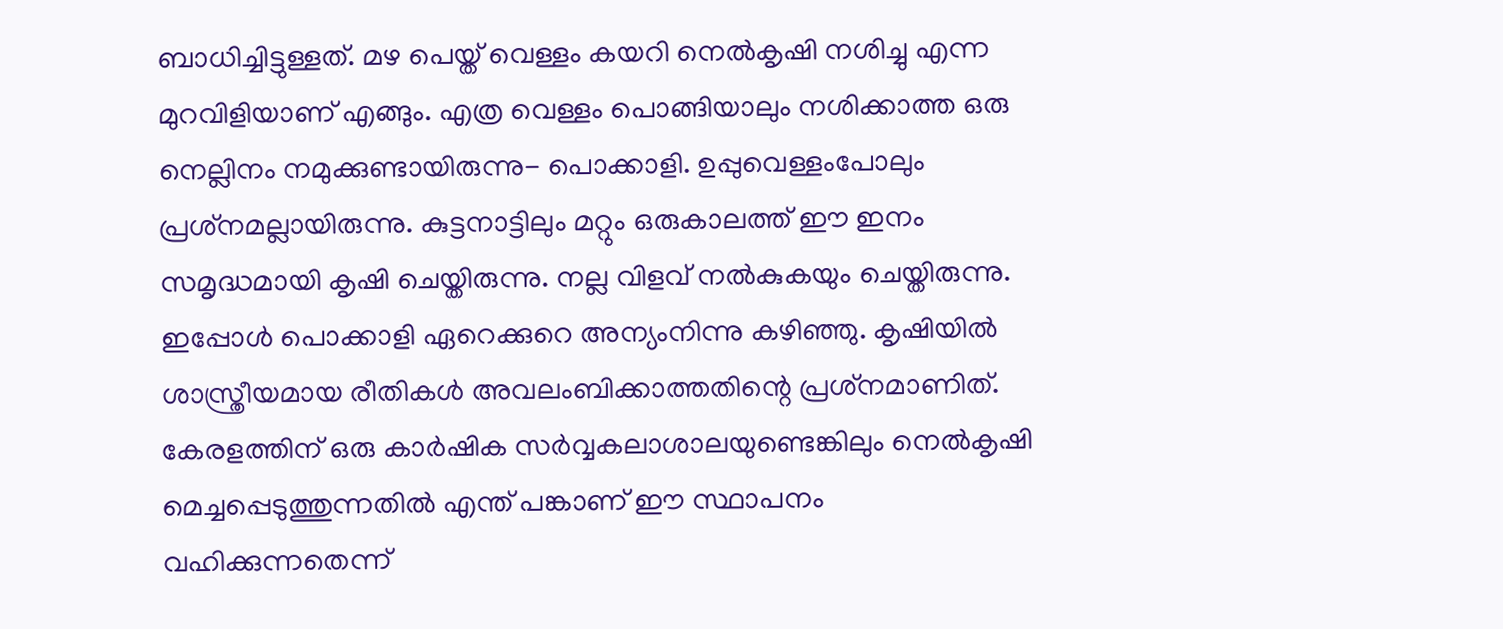ബാധിച്ചിട്ടുള്ളത്. മഴ പെയ്ത് വെള്ളം കയറി നെല്‍കൃഷി നശിച്ചു എന്ന മുറവിളിയാണ് എങ്ങും. എത്ര വെള്ളം പൊങ്ങിയാലും നശിക്കാത്ത ഒരു നെല്ലിനം നമുക്കുണ്ടായിരുന്നു- പൊക്കാളി. ഉപ്പുവെള്ളംപോലും പ്രശ്‌നമല്ലായിരുന്നു. കുട്ടനാട്ടിലും മറ്റും ഒരുകാലത്ത് ഈ ഇനം സമൃദ്ധമായി കൃഷി ചെയ്തിരുന്നു. നല്ല വിളവ് നല്‍കുകയും ചെയ്തിരുന്നു. ഇപ്പോള്‍ പൊക്കാളി ഏറെക്കുറെ അന്യംനിന്നു കഴിഞ്ഞു. കൃഷിയില്‍ ശാസ്ത്രീയമായ രീതികള്‍ അവലംബിക്കാത്തതിന്റെ പ്രശ്‌നമാണിത്. കേരളത്തിന് ഒരു കാര്‍ഷിക സര്‍വ്വകലാശാലയുണ്ടെങ്കിലും നെല്‍കൃഷി മെച്ചപ്പെടുത്തുന്നതില്‍ എന്ത് പങ്കാണ് ഈ സ്ഥാപനം വഹിക്കുന്നതെന്ന്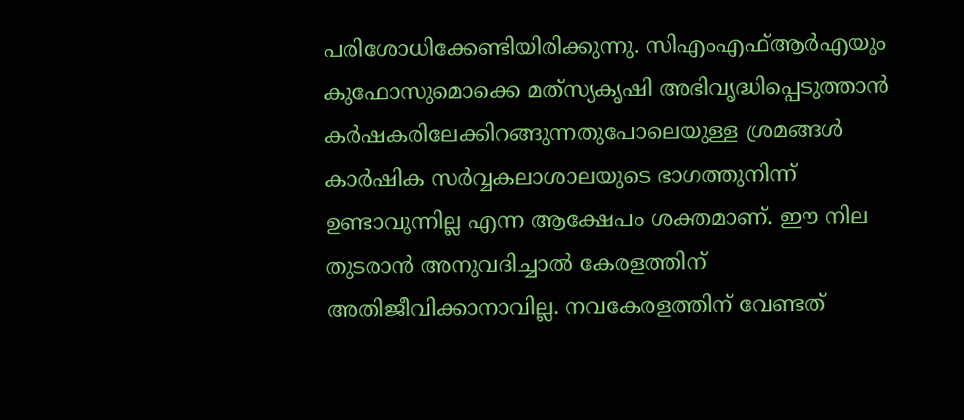പരിശോധിക്കേണ്ടിയിരിക്കുന്നു. സിഎംഎഫ്ആര്‍എയും കുഫോസുമൊക്കെ മത്‌സ്യകൃഷി അഭിവൃദ്ധിപ്പെടുത്താന്‍ കര്‍ഷകരിലേക്കിറങ്ങുന്നതുപോലെയുള്ള ശ്രമങ്ങള്‍ കാര്‍ഷിക സര്‍വ്വകലാശാലയുടെ ഭാഗത്തുനിന്ന് ഉണ്ടാവുന്നില്ല എന്ന ആക്ഷേപം ശക്തമാണ്. ഈ നില തുടരാന്‍ അനുവദിച്ചാല്‍ കേരളത്തിന് അതിജീവിക്കാനാവില്ല. നവകേരളത്തിന് വേണ്ടത്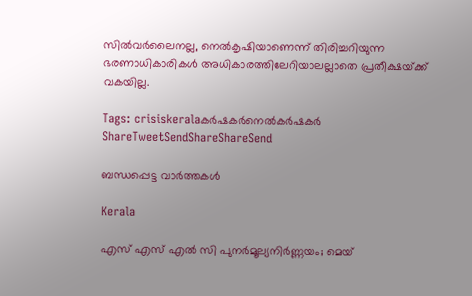സില്‍വര്‍ലൈനല്ല, നെല്‍കൃഷിയാണെന്ന് തിരിച്ചറിയുന്ന ഭരണാധികാരികള്‍ അധികാരത്തിലേറിയാലല്ലാതെ പ്രതീക്ഷയ്‌ക്ക് വകയില്ല.

Tags: crisiskeralaകര്‍ഷകര്‍നെല്‍കര്‍ഷകര്‍
ShareTweetSendShareShareSend

ബന്ധപ്പെട്ട വാര്‍ത്തകള്‍

Kerala

എസ് എസ് എല്‍ സി പുനര്‍മൂല്യനിര്‍ണ്ണയം; മെയ്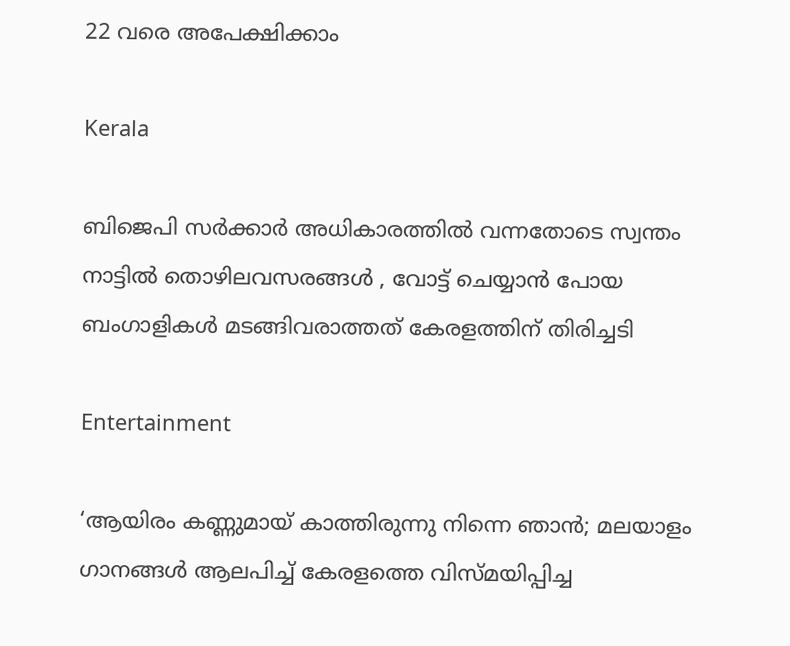22 വരെ അപേക്ഷിക്കാം

Kerala

ബിജെപി സർക്കാർ അധികാരത്തിൽ വന്നതോടെ സ്വന്തം നാട്ടിൽ തൊഴിലവസരങ്ങൾ , വോട്ട് ചെയ്യാൻ പോയ ബംഗാളികൾ മടങ്ങിവരാത്തത് കേരളത്തിന് തിരിച്ചടി

Entertainment

‘ആയിരം കണ്ണുമായ് കാത്തിരുന്നു നിന്നെ ഞാൻ; മലയാളം ഗാനങ്ങള്‍ ആലപിച്ച് കേരളത്തെ വിസ്മയിപ്പിച്ച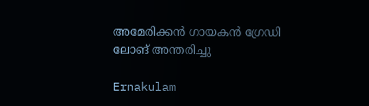അമേരിക്കന്‍ ഗായകന്‍ ഗ്രേഡി ലോങ് അന്തരിച്ചു

Ernakulam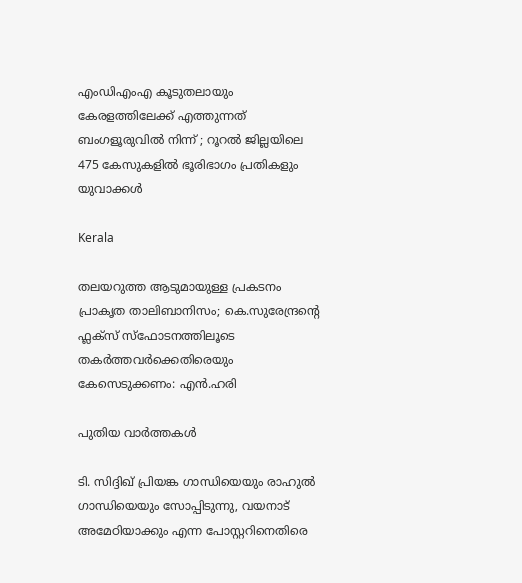എംഡിഎംഎ കൂടുതലായും കേരളത്തിലേക്ക് എത്തുന്നത് ബംഗളൂരുവിൽ നിന്ന് ; റൂറൽ ജില്ലയിലെ 475 കേസുകളിൽ ഭൂരിഭാഗം പ്രതികളും യുവാക്കൾ

Kerala

തലയറുത്ത ആടുമായുള്ള പ്രകടനം പ്രാകൃത താലിബാനിസം; കെ.സുരേന്ദ്രന്റെ ഫ്ലക്സ് സ്ഫോടനത്തിലൂടെ തകർത്തവർക്കെതിരെയും കേസെടുക്കണം: എൻ.ഹരി

പുതിയ വാര്‍ത്തകള്‍

ടി. സിദ്ദിഖ് പ്രിയങ്ക ഗാന്ധിയെയും രാഹുല്‍ ഗാന്ധിയെയും സോപ്പിടുന്നു, വയനാട് അമേഠിയാക്കും എന്ന പോസ്റ്ററിനെതിരെ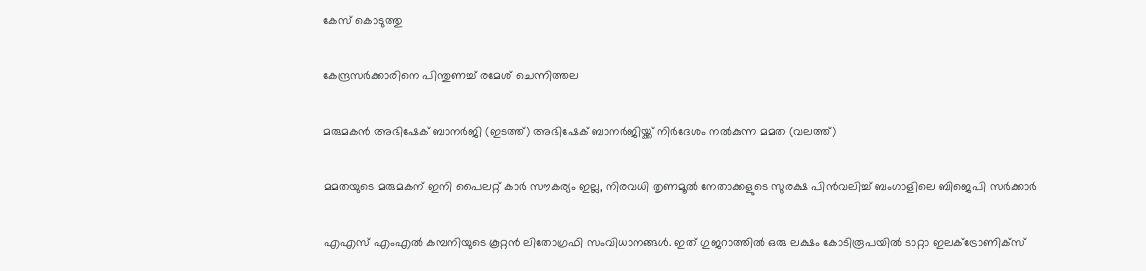കേസ് കൊടുത്തു

കേന്ദ്രസര്‍ക്കാരിനെ പിന്തുണച്ച് രമേശ് ചെന്നിത്തല

മരുമകന്‍ അഭിഷേക് ബാനര്‍ജി (ഇടത്ത്) അഭിഷേക് ബാനര്‍ജിയ്ക്ക് നിര്‍ദേശം നല്‍കുന്ന മമത (വലത്ത്)

മമതയുടെ മരുമകന് ഇനി പൈലറ്റ് കാർ സൗകര്യം ഇല്ല, നിരവധി തൃണമൂല്‍ നേതാക്കളുടെ സുരക്ഷ പിന്‍വലിച്ച് ബംഗാളിലെ ബിജെപി സര്‍ക്കാര്‍

എഎസ് എംഎല്‍ കമ്പനിയുടെ കൂറ്റന്‍ ലിതോഗ്രഫി സംവിധാനങ്ങള്‍. ഇത് ഗുജറാത്തില്‍ ഒരു ലക്ഷം കോടിരൂപയില്‍ ടാറ്റാ ഇലക്ട്രോണിക്സ്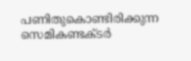പണിതുകൊണ്ടിരിക്കുന്ന സെമികണ്ടക്ടര്‍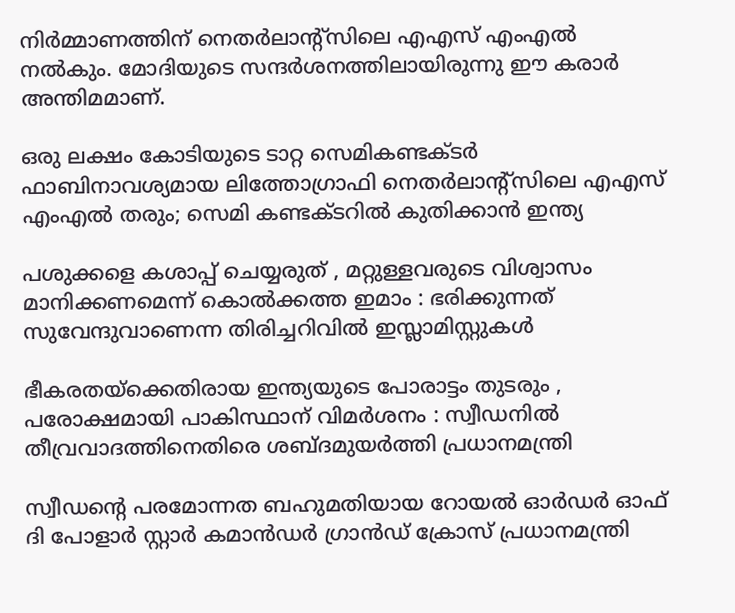നിര്‍മ്മാണത്തിന് നെതര്‍ലാന്‍റ്സിലെ എഎസ് എംഎല്‍ നല്‍കും. മോദിയുടെ സന്ദര്‍ശനത്തിലായിരുന്നു ഈ കരാര്‍ അന്തിമമാണ്.

ഒരു ലക്ഷം കോടിയുടെ ടാറ്റ സെമികണ്ടക്ടര്‍ ഫാബിനാവശ്യമായ ലിത്തോഗ്രാഫി നെതര്‍ലാന്‍റ്സിലെ എഎസ് എംഎല്‍ തരും; സെമി കണ്ടക്ടറില്‍ കുതിക്കാന്‍ ഇന്ത്യ

പശുക്കളെ കശാപ്പ് ചെയ്യരുത് , മറ്റുള്ളവരുടെ വിശ്വാസം മാനിക്കണമെന്ന് കൊൽക്കത്ത ഇമാം : ഭരിക്കുന്നത് സുവേന്ദുവാണെന്ന തിരിച്ചറിവിൽ ഇസ്ലാമിസ്റ്റുകൾ

ഭീകരതയ്‌ക്കെതിരായ ഇന്ത്യയുടെ പോരാട്ടം തുടരും , പരോക്ഷമായി പാകിസ്ഥാന് വിമർശനം : സ്വീഡനിൽ തീവ്രവാദത്തിനെതിരെ ശബ്‌ദമുയർത്തി പ്രധാനമന്ത്രി

സ്വീഡന്റെ പരമോന്നത ബഹുമതിയായ റോയൽ ഓർഡർ ഓഫ് ദി പോളാർ സ്റ്റാർ കമാൻഡർ ഗ്രാൻഡ് ക്രോസ് പ്രധാനമന്ത്രി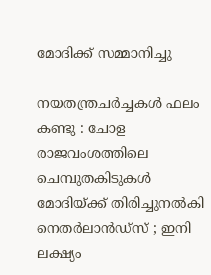മോദിക്ക് സമ്മാനിച്ചു

നയതന്ത്രചർച്ചകൾ ഫലം കണ്ടു : ചോള രാജവംശത്തിലെ ചെമ്പുതകിടുകൾ മോദിയ്‌ക്ക് തിരിച്ചുനൽകി നെതർലാൻഡ്‌സ് ; ഇനി ലക്ഷ്യം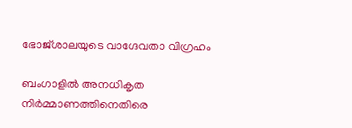ഭോജ്ശാലയുടെ വാഗ്ദേവതാ വിഗ്രഹം

ബംഗാളില്‍ അനധികൃത നിര്‍മ്മാണത്തിനെതിരെ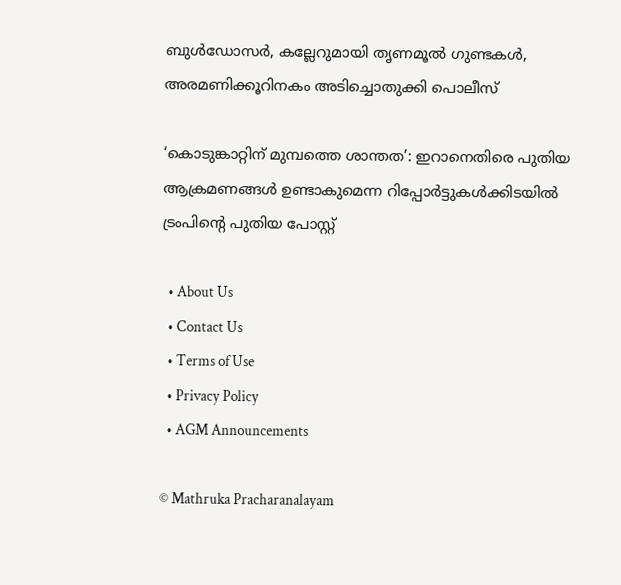ബുള്‍ഡോസര്‍, കല്ലേറുമായി തൃണമൂല്‍ ഗുണ്ടകള്‍, അരമണിക്കൂറിനകം അടിച്ചൊതുക്കി പൊലീസ്

‘കൊടുങ്കാറ്റിന് മുമ്പത്തെ ശാന്തത’: ഇറാനെതിരെ പുതിയ ആക്രമണങ്ങൾ ഉണ്ടാകുമെന്ന റിപ്പോർട്ടുകൾക്കിടയിൽ ട്രംപിന്റെ പുതിയ പോസ്റ്റ്

  • About Us
  • Contact Us
  • Terms of Use
  • Privacy Policy
  • AGM Announcements

© Mathruka Pracharanalayam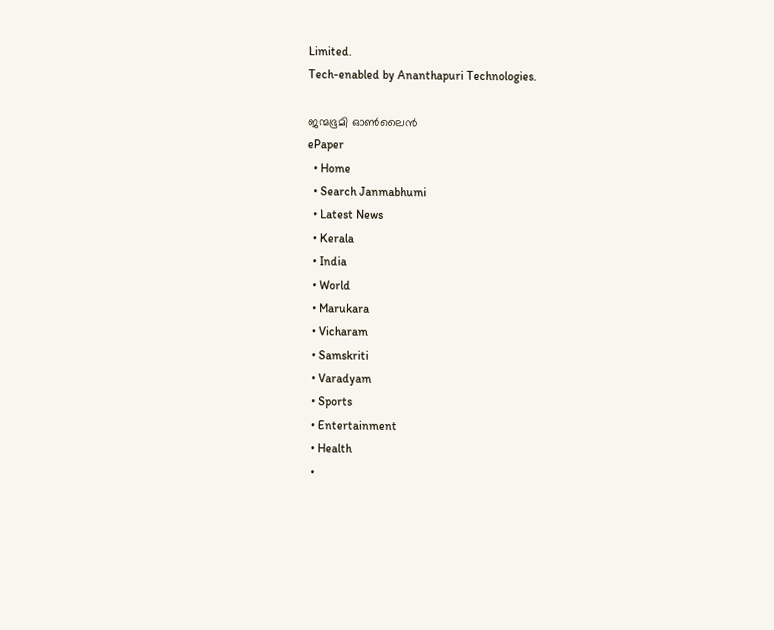Limited.
Tech-enabled by Ananthapuri Technologies.

ജന്മഭൂമി ഓണ്‍ലൈന്‍
ePaper
  • Home
  • Search Janmabhumi
  • Latest News
  • Kerala
  • India
  • World
  • Marukara
  • Vicharam
  • Samskriti
  • Varadyam
  • Sports
  • Entertainment
  • Health
  •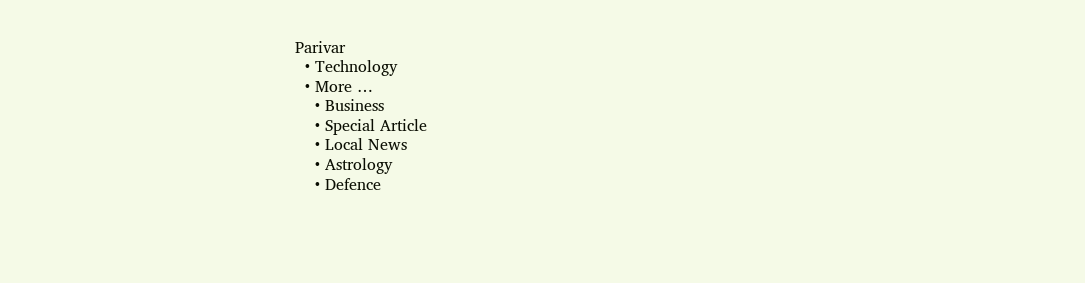Parivar
  • Technology
  • More …
    • Business
    • Special Article
    • Local News
    • Astrology
    • Defence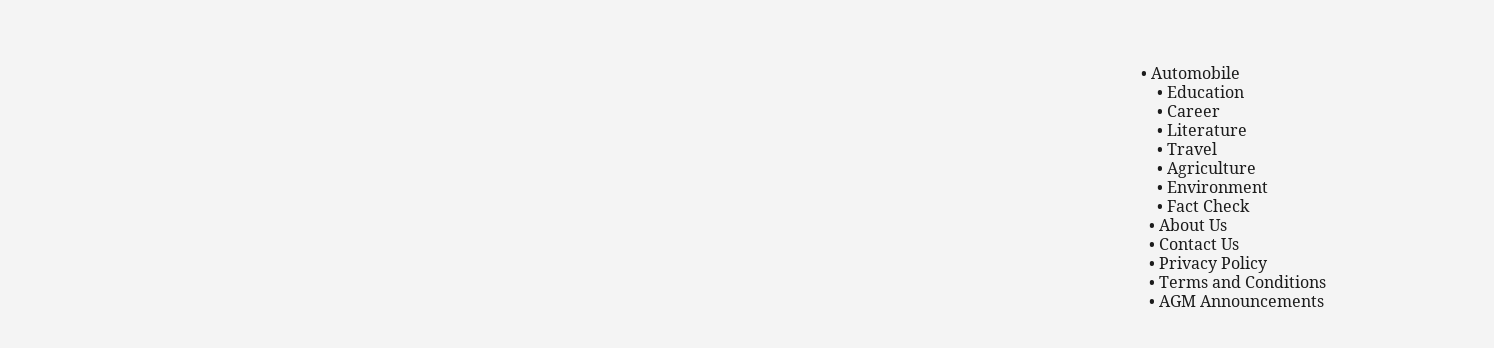• Automobile
    • Education
    • Career
    • Literature
    • Travel
    • Agriculture
    • Environment
    • Fact Check
  • About Us
  • Contact Us
  • Privacy Policy
  • Terms and Conditions
  • AGM Announcements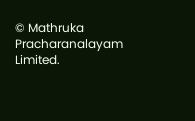© Mathruka Pracharanalayam Limited.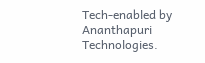Tech-enabled by Ananthapuri Technologies.